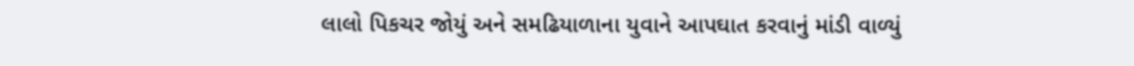લાલો પિકચર જોયું અને સમઢિયાળાના યુવાને આપઘાત કરવાનું માંડી વાળ્યું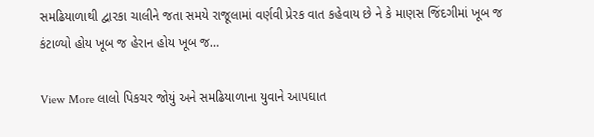સમઢિયાળાથી દ્વારકા ચાલીને જતા સમયે રાજૂલામાં વર્ણવી પ્રેરક વાત કહેવાય છે ને કે માણસ જિંદગીમાં ખૂબ જ કંટાળ્યો હોય ખૂબ જ હેરાન હોય ખૂબ જ…

View More લાલો પિકચર જોયું અને સમઢિયાળાના યુવાને આપઘાત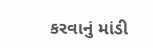કરવાનું માંડી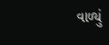વાળ્યું